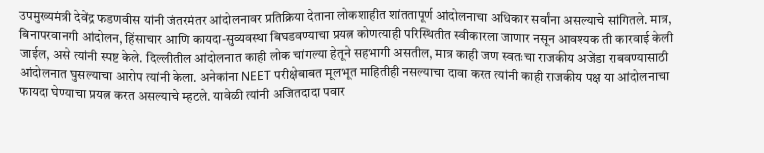उपमुख्यमंत्री देवेंद्र फडणवीस यांनी जंतरमंतर आंदोलनावर प्रतिक्रिया देताना लोकशाहीत शांततापूर्ण आंदोलनाचा अधिकार सर्वांना असल्याचे सांगितले. मात्र, बिनापरवानगी आंदोलन, हिंसाचार आणि कायदा-सुव्यवस्था बिघडवण्याचा प्रयत्न कोणत्याही परिस्थितीत स्वीकारला जाणार नसून आवश्यक ती कारवाई केली जाईल, असे त्यांनी स्पष्ट केले. दिल्लीतील आंदोलनात काही लोक चांगल्या हेतूने सहभागी असतील, मात्र काही जण स्वतःचा राजकीय अजेंडा राबवण्यासाठी आंदोलनात घुसल्याचा आरोप त्यांनी केला. अनेकांना NEET परीक्षेबाबत मूलभूत माहितीही नसल्याचा दावा करत त्यांनी काही राजकीय पक्ष या आंदोलनाचा फायदा घेण्याचा प्रयत्न करत असल्याचे म्हटले. यावेळी त्यांनी अजितदादा पवार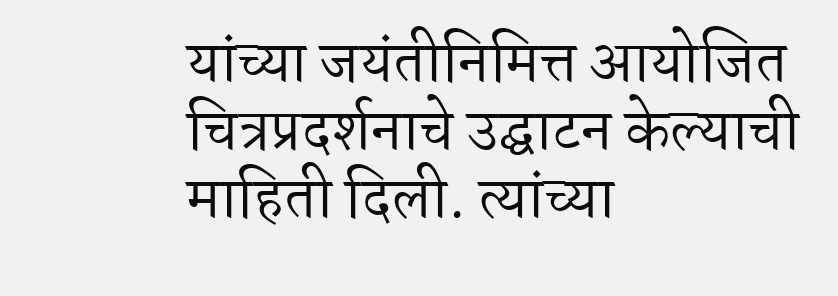यांच्या जयंतीनिमित्त आयोजित चित्रप्रदर्शनाचे उद्घाटन केल्याची माहिती दिली. त्यांच्या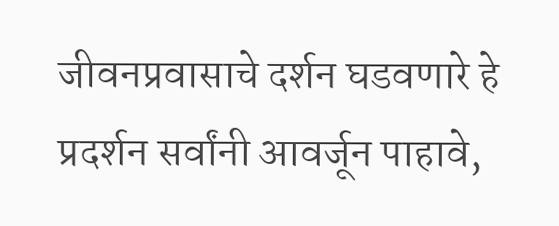जीवनप्रवासाचे दर्शन घडवणारे हे प्रदर्शन सर्वांनी आवर्जून पाहावे,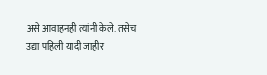असे आवाहनही त्यांनी केले. तसेच उद्या पहिली यादी जाहीर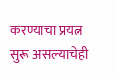करण्याचा प्रयत्न सुरू असल्याचेही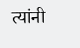त्यांनी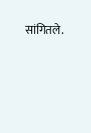सांगितले.